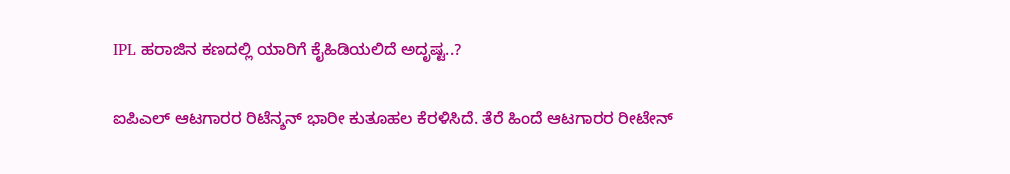IPL ಹರಾಜಿನ ಕಣದಲ್ಲಿ ಯಾರಿಗೆ ಕೈಹಿಡಿಯಲಿದೆ ಅದೃಷ್ಟ..?

ಐಪಿಎಲ್ ಆಟಗಾರರ ರಿಟೆನ್ಶನ್ ಭಾರೀ ಕುತೂಹಲ ಕೆರಳಿಸಿದೆ. ತೆರೆ ಹಿಂದೆ ಆಟಗಾರರ ರೀಟೇನ್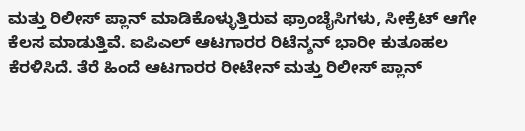ಮತ್ತು ರಿಲೀಸ್ ಪ್ಲಾನ್ ಮಾಡಿಕೊಳ್ಳುತ್ತಿರುವ ಫ್ರಾಂಚೈಸಿಗಳು, ಸೀಕ್ರೆಟ್ ಆಗೇ ಕೆಲಸ ಮಾಡುತ್ತಿವೆ. ಐಪಿಎಲ್ ಆಟಗಾರರ ರಿಟೆನ್ಶನ್ ಭಾರೀ ಕುತೂಹಲ ಕೆರಳಿಸಿದೆ. ತೆರೆ ಹಿಂದೆ ಆಟಗಾರರ ರೀಟೇನ್ ಮತ್ತು ರಿಲೀಸ್ ಪ್ಲಾನ್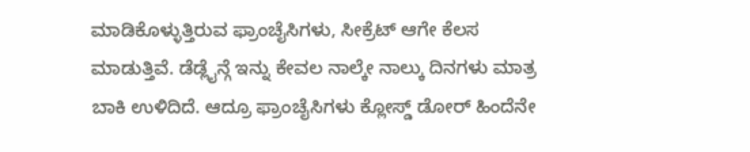ಮಾಡಿಕೊಳ್ಳುತ್ತಿರುವ ಫ್ರಾಂಚೈಸಿಗಳು, ಸೀಕ್ರೆಟ್ ಆಗೇ ಕೆಲಸ ಮಾಡುತ್ತಿವೆ. ಡೆಡ್ಲೈನ್ಗೆ ಇನ್ನು ಕೇವಲ ನಾಲ್ಕೇ ನಾಲ್ಕು ದಿನಗಳು ಮಾತ್ರ ಬಾಕಿ ಉಳಿದಿದೆ. ಆದ್ರೂ ಫ್ರಾಂಚೈಸಿಗಳು ಕ್ಲೋಸ್ಡ್ ಡೋರ್ ಹಿಂದೆನೇ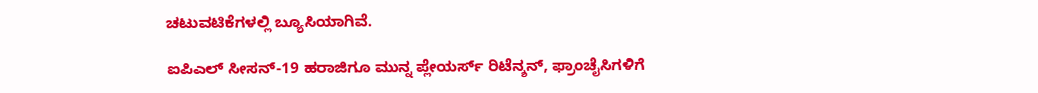ಚಟುವಟಿಕೆಗಳಲ್ಲಿ ಬ್ಯೂಸಿಯಾಗಿವೆ.

ಐಪಿಎಲ್ ಸೀಸನ್-19 ಹರಾಜಿಗೂ ಮುನ್ನ ಪ್ಲೇಯರ್ಸ್ ರಿಟೆನ್ಶನ್, ಫ್ರಾಂಚೈಸಿಗಳಿಗೆ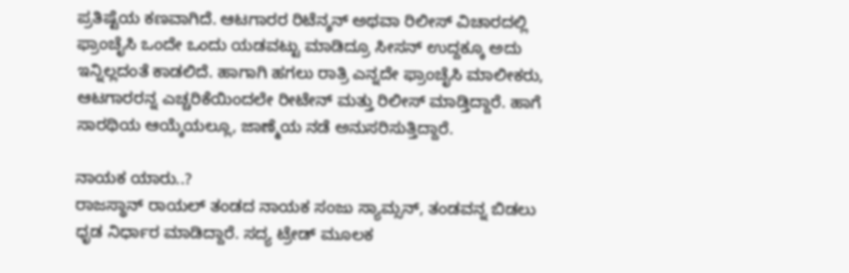ಪ್ರತಿಷ್ಟೆಯ ಕಣವಾಗಿದೆ. ಆಟಗಾರರ ರಿಟೆನ್ಶನ್ ಅಥವಾ ರಿಲೀಸ್ ವಿಚಾರದಲ್ಲಿ ಫ್ರಾಂಚೈಸಿ ಒಂದೇ ಒಂದು ಯಡವಟ್ಟು ಮಾಡಿದ್ರೂ ಸೀಸನ್ ಉದ್ದಕ್ಕೂ ಅದು ಇನ್ನಿಲ್ಲದಂತೆ ಕಾಡಲಿದೆ. ಹಾಗಾಗಿ ಹಗಲು ರಾತ್ರಿ ಎನ್ನದೇ ಫ್ರಾಂಚೈಸಿ ಮಾಲೀಕರು, ಆಟಗಾರರನ್ನ ಎಚ್ಚರಿಕೆಯಿಂದಲೇ ರೀಟೇನ್ ಮತ್ತು ರಿಲೀಸ್ ಮಾಡ್ತಿದ್ದಾರೆ. ಹಾಗೆ ಸಾರಥಿಯ ಆಯ್ಕೆಯಲ್ಲೂ, ಜಾಣ್ಮೆಯ ನಡೆ ಅನುಸರಿಸುತ್ತಿದ್ದಾರೆ.

ನಾಯಕ ಯಾರು..?
ರಾಜಸ್ಥಾನ್ ರಾಯಲ್ ತಂಡದ ನಾಯಕ ಸಂಜು ಸ್ಯಾಮ್ಸನ್, ತಂಡವನ್ನ ಬಿಡಲು ಧೃಡ ನಿರ್ಧಾರ ಮಾಡಿದ್ದಾರೆ. ಸದ್ಯ ಟ್ರೇಡ್ ಮೂಲಕ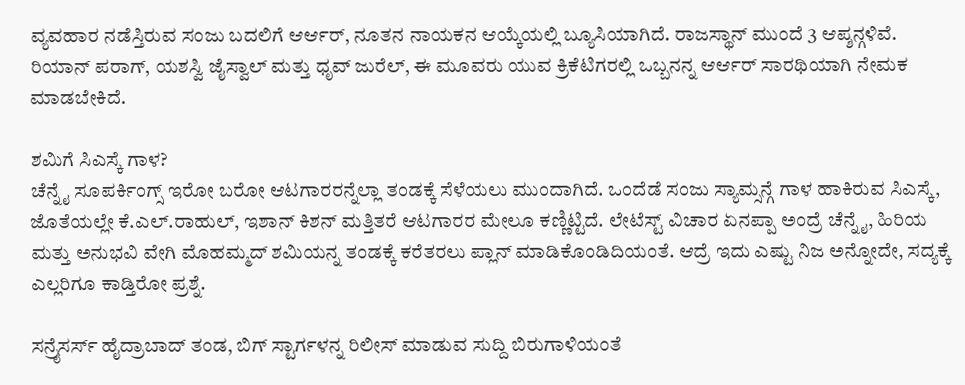ವ್ಯವಹಾರ ನಡೆಸ್ತಿರುವ ಸಂಜು ಬದಲಿಗೆ ಆರ್ಆರ್, ನೂತನ ನಾಯಕನ ಆಯ್ಕೆಯಲ್ಲಿ ಬ್ಯೂಸಿಯಾಗಿದೆ. ರಾಜಸ್ಥಾನ್ ಮುಂದೆ 3 ಆಪ್ಶನ್ಗಳಿವೆ. ರಿಯಾನ್ ಪರಾಗ್, ಯಶಸ್ವಿ ಜೈಸ್ವಾಲ್ ಮತ್ತು ಧೃವ್ ಜುರೆಲ್, ಈ ಮೂವರು ಯುವ ಕ್ರಿಕೆಟಿಗರಲ್ಲಿ ಒಬ್ಬನನ್ನ ಆರ್ಆರ್ ಸಾರಥಿಯಾಗಿ ನೇಮಕ ಮಾಡಬೇಕಿದೆ.

ಶಮಿಗೆ ಸಿಎಸ್ಕೆ ಗಾಳ?
ಚೆನ್ನೈ ಸೂಪರ್ಕಿಂಗ್ಸ್ ಇರೋ ಬರೋ ಆಟಗಾರರನ್ನೆಲ್ಲಾ ತಂಡಕ್ಕೆ ಸೆಳೆಯಲು ಮುಂದಾಗಿದೆ. ಒಂದೆಡೆ ಸಂಜು ಸ್ಯಾಮ್ಸನ್ಗೆ ಗಾಳ ಹಾಕಿರುವ ಸಿಎಸ್ಕೆ, ಜೊತೆಯಲ್ಲೇ ಕೆ.ಎಲ್.ರಾಹುಲ್, ಇಶಾನ್ ಕಿಶನ್ ಮತ್ತಿತರೆ ಆಟಗಾರರ ಮೇಲೂ ಕಣ್ಣಿಟ್ಟಿದೆ. ಲೇಟೆಸ್ಟ್ ವಿಚಾರ ಏನಪ್ಪಾ ಅಂದ್ರೆ ಚೆನ್ನೈ, ಹಿರಿಯ ಮತ್ತು ಅನುಭವಿ ವೇಗಿ ಮೊಹಮ್ಮದ್ ಶಮಿಯನ್ನ ತಂಡಕ್ಕೆ ಕರೆತರಲು ಪ್ಲಾನ್ ಮಾಡಿಕೊಂಡಿದಿಯಂತೆ. ಆದ್ರೆ ಇದು ಎಷ್ಟು ನಿಜ ಅನ್ನೋದೇ, ಸದ್ಯಕ್ಕೆ ಎಲ್ಲರಿಗೂ ಕಾಡ್ತಿರೋ ಪ್ರಶ್ನೆ.

ಸನ್ರೈಸರ್ಸ್ ಹೈದ್ರಾಬಾದ್ ತಂಡ, ಬಿಗ್ ಸ್ಟಾರ್ಗಳನ್ನ ರಿಲೀಸ್ ಮಾಡುವ ಸುದ್ದಿ ಬಿರುಗಾಳಿಯಂತೆ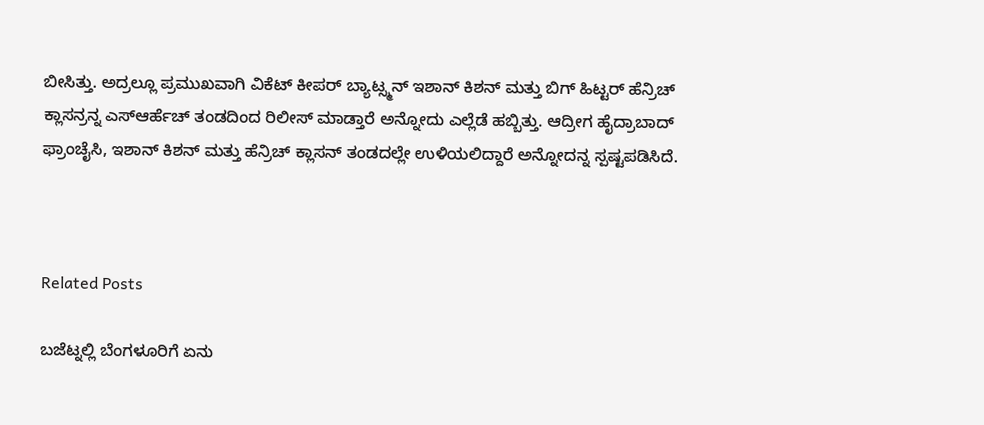ಬೀಸಿತ್ತು. ಅದ್ರಲ್ಲೂ ಪ್ರಮುಖವಾಗಿ ವಿಕೆಟ್ ಕೀಪರ್ ಬ್ಯಾಟ್ಸ್ಮನ್ ಇಶಾನ್ ಕಿಶನ್ ಮತ್ತು ಬಿಗ್ ಹಿಟ್ಟರ್ ಹೆನ್ರಿಚ್ ಕ್ಲಾಸನ್ರನ್ನ ಎಸ್ಆರ್ಹೆಚ್ ತಂಡದಿಂದ ರಿಲೀಸ್ ಮಾಡ್ತಾರೆ ಅನ್ನೋದು ಎಲ್ಲೆಡೆ ಹಬ್ಬಿತ್ತು. ಆದ್ರೀಗ ಹೈದ್ರಾಬಾದ್ ಫ್ರಾಂಚೈಸಿ, ಇಶಾನ್ ಕಿಶನ್ ಮತ್ತು ಹೆನ್ರಿಚ್ ಕ್ಲಾಸನ್ ತಂಡದಲ್ಲೇ ಉಳಿಯಲಿದ್ದಾರೆ ಅನ್ನೋದನ್ನ ಸ್ಪಷ್ಟಪಡಿಸಿದೆ.



Related Posts

ಬಜೆಟ್ನಲ್ಲಿ ಬೆಂಗಳೂರಿಗೆ ಏನು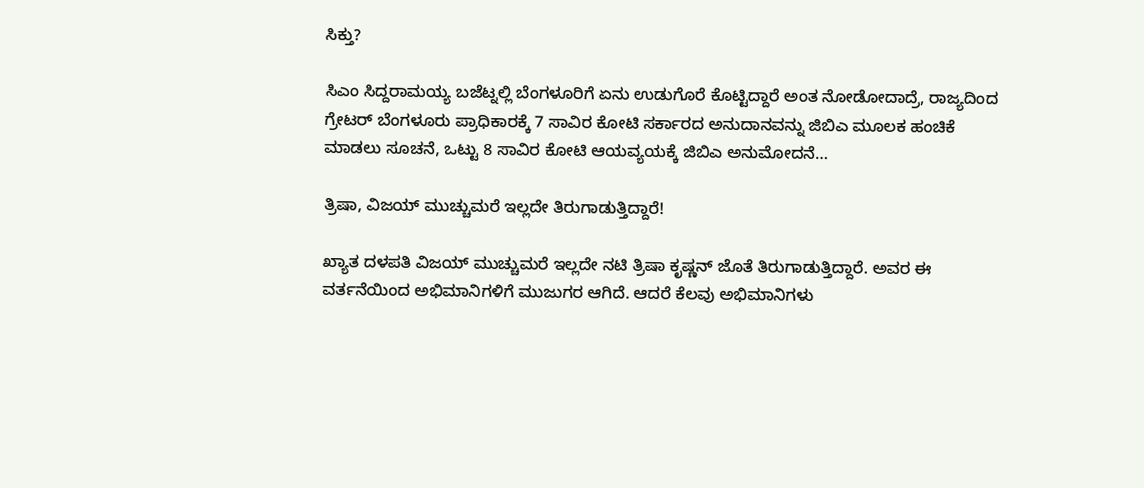ಸಿಕ್ತು?

ಸಿಎಂ ಸಿದ್ದರಾಮಯ್ಯ ಬಜೆಟ್ನಲ್ಲಿ ಬೆಂಗಳೂರಿಗೆ ಏನು ಉಡುಗೊರೆ ಕೊಟ್ಟಿದ್ದಾರೆ ಅಂತ ನೋಡೋದಾದ್ರೆ, ರಾಜ್ಯದಿಂದ ಗ್ರೇಟರ್ ಬೆಂಗಳೂರು ಪ್ರಾಧಿಕಾರಕ್ಕೆ 7 ಸಾವಿರ ಕೋಟಿ ಸರ್ಕಾರದ ಅನುದಾನವನ್ನು ಜಿಬಿಎ ಮೂಲಕ ಹಂಚಿಕೆ ಮಾಡಲು ಸೂಚನೆ, ಒಟ್ಟು 8 ಸಾವಿರ ಕೋಟಿ ಆಯವ್ಯಯಕ್ಕೆ ಜಿಬಿಎ ಅನುಮೋದನೆ…

ತ್ರಿಷಾ, ವಿಜಯ್ ಮುಚ್ಚುಮರೆ ಇಲ್ಲದೇ ತಿರುಗಾಡುತ್ತಿದ್ದಾರೆ!

ಖ್ಯಾತ ದಳಪತಿ ವಿಜಯ್ ಮುಚ್ಚುಮರೆ ಇಲ್ಲದೇ ನಟಿ ತ್ರಿಷಾ ಕೃಷ್ಣನ್ ಜೊತೆ ತಿರುಗಾಡುತ್ತಿದ್ದಾರೆ. ಅವರ ಈ ವರ್ತನೆಯಿಂದ ಅಭಿಮಾನಿಗಳಿಗೆ ಮುಜುಗರ ಆಗಿದೆ. ಆದರೆ ಕೆಲವು ಅಭಿಮಾನಿಗಳು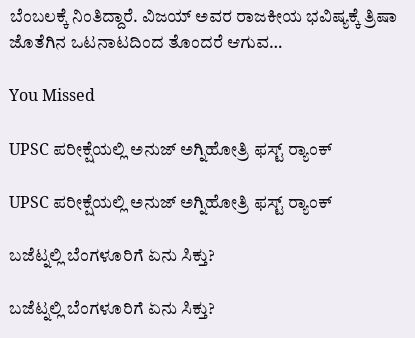ಬೆಂಬಲಕ್ಕೆ ನಿಂತಿದ್ದಾರೆ. ವಿಜಯ್ ಅವರ ರಾಜಕೀಯ ಭವಿಷ್ಯಕ್ಕೆ ತ್ರಿಷಾ ಜೊತೆಗಿನ ಒಟನಾಟದಿಂದ ತೊಂದರೆ ಆಗುವ…

You Missed

UPSC ಪರೀಕ್ಷೆಯಲ್ಲಿ ಅನುಜ್‌ ಅಗ್ನಿಹೋತ್ರಿ ಫಸ್ಟ್ ರ‍್ಯಾಂಕ್

UPSC ಪರೀಕ್ಷೆಯಲ್ಲಿ ಅನುಜ್‌ ಅಗ್ನಿಹೋತ್ರಿ ಫಸ್ಟ್ ರ‍್ಯಾಂಕ್

ಬಜೆಟ್ನಲ್ಲಿ ಬೆಂಗಳೂರಿಗೆ ಏನು ಸಿಕ್ತು?

ಬಜೆಟ್ನಲ್ಲಿ ಬೆಂಗಳೂರಿಗೆ ಏನು ಸಿಕ್ತು?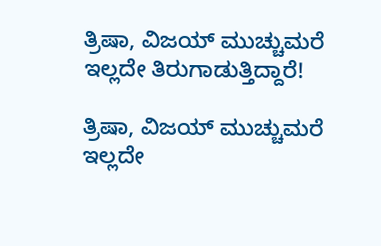ತ್ರಿಷಾ, ವಿಜಯ್ ಮುಚ್ಚುಮರೆ ಇಲ್ಲದೇ ತಿರುಗಾಡುತ್ತಿದ್ದಾರೆ!

ತ್ರಿಷಾ, ವಿಜಯ್ ಮುಚ್ಚುಮರೆ ಇಲ್ಲದೇ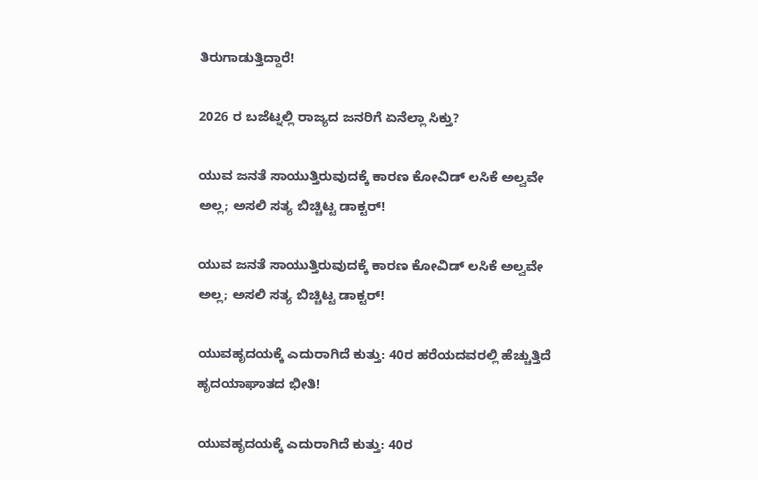ತಿರುಗಾಡುತ್ತಿದ್ದಾರೆ!

2026 ರ ಬಜೆಟ್ನಲ್ಲಿ ರಾಜ್ಯದ ಜನರಿಗೆ ಏನೆಲ್ಲಾ ಸಿಕ್ತು?

ಯುವ ಜನತೆ ಸಾಯುತ್ತಿರುವುದಕ್ಕೆ ಕಾರಣ ಕೋವಿಡ್ ಲಸಿಕೆ ಅಲ್ವವೇ ಅಲ್ಲ; ಅಸಲಿ ಸತ್ಯ ಬಿಚ್ಚಿಟ್ಟ ಡಾಕ್ಟರ್!

ಯುವ ಜನತೆ ಸಾಯುತ್ತಿರುವುದಕ್ಕೆ ಕಾರಣ ಕೋವಿಡ್ ಲಸಿಕೆ ಅಲ್ವವೇ ಅಲ್ಲ; ಅಸಲಿ ಸತ್ಯ ಬಿಚ್ಚಿಟ್ಟ ಡಾಕ್ಟರ್!

ಯುವಹೃದಯಕ್ಕೆ ಎದುರಾಗಿದೆ ಕುತ್ತು: 40ರ ಹರೆಯದವರಲ್ಲಿ ಹೆಚ್ಚುತ್ತಿದೆ ಹೃದಯಾಘಾತದ ಭೀತಿ!

ಯುವಹೃದಯಕ್ಕೆ ಎದುರಾಗಿದೆ ಕುತ್ತು: 40ರ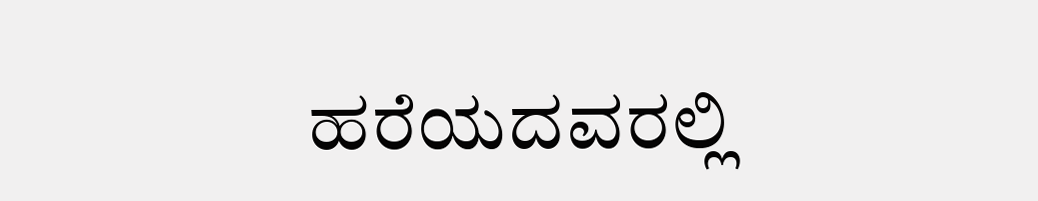ಹರೆಯದವರಲ್ಲಿ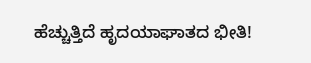ಹೆಚ್ಚುತ್ತಿದೆ ಹೃದಯಾಘಾತದ ಭೀತಿ!